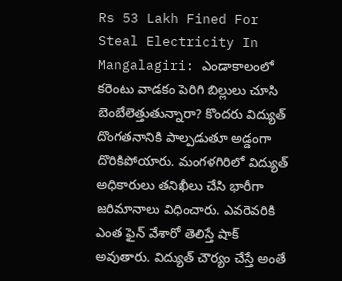Rs 53 Lakh Fined For Steal Electricity In Mangalagiri: ఎండాకాలంలో కరెంటు వాడకం పెరిగి బిల్లులు చూసి బెంబేలెత్తుతున్నారా? కొందరు విద్యుత్ దొంగతనానికి పాల్పడుతూ అడ్డంగా దొరికిపోయారు. మంగళగిరిలో విద్యుత్ అధికారులు తనిఖీలు చేసి భారీగా జరిమానాలు విధించారు. ఎవరెవరికి ఎంత ఫైన్ వేశారో తెలిస్తే షాక్ అవుతారు. విద్యుత్ చౌర్యం చేస్తే అంతే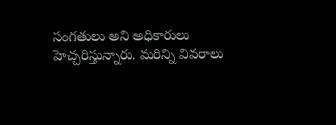సంగతులు అని అధికారులు హెచ్చరిస్తున్నారు. మరిన్ని వివరాలు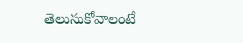తెలుసుకోవాలంటే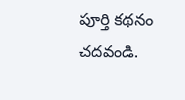పూర్తి కథనం చదవండి.